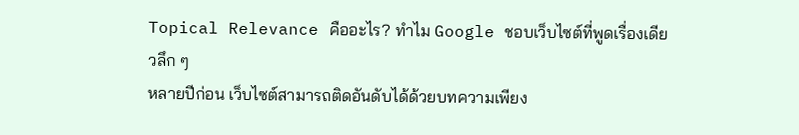Topical Relevance คืออะไร? ทำไม Google ชอบเว็บไซต์ที่พูดเรื่องเดียวลึก ๆ
หลายปีก่อน เว็บไซต์สามารถติดอันดับได้ด้วยบทความเพียง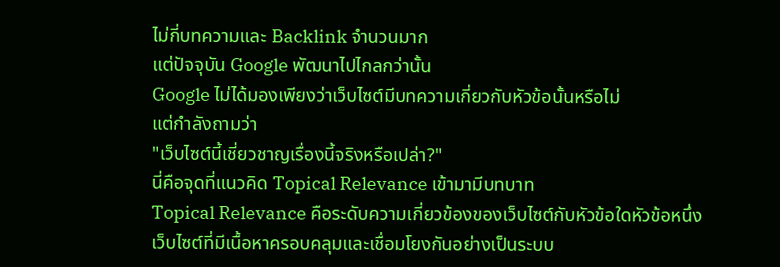ไม่กี่บทความและ Backlink จำนวนมาก
แต่ปัจจุบัน Google พัฒนาไปไกลกว่านั้น
Google ไม่ได้มองเพียงว่าเว็บไซต์มีบทความเกี่ยวกับหัวข้อนั้นหรือไม่
แต่กำลังถามว่า
"เว็บไซต์นี้เชี่ยวชาญเรื่องนี้จริงหรือเปล่า?"
นี่คือจุดที่แนวคิด Topical Relevance เข้ามามีบทบาท
Topical Relevance คือระดับความเกี่ยวข้องของเว็บไซต์กับหัวข้อใดหัวข้อหนึ่ง
เว็บไซต์ที่มีเนื้อหาครอบคลุมและเชื่อมโยงกันอย่างเป็นระบบ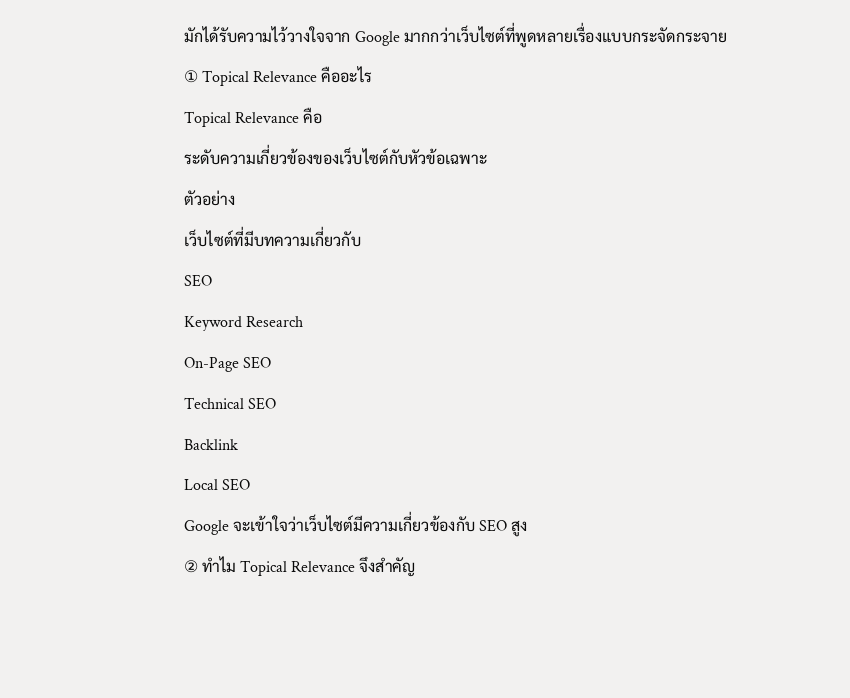มักได้รับความไว้วางใจจาก Google มากกว่าเว็บไซต์ที่พูดหลายเรื่องแบบกระจัดกระจาย
① Topical Relevance คืออะไร
Topical Relevance คือ
ระดับความเกี่ยวข้องของเว็บไซต์กับหัวข้อเฉพาะ
ตัวอย่าง
เว็บไซต์ที่มีบทความเกี่ยวกับ
SEO
Keyword Research
On-Page SEO
Technical SEO
Backlink
Local SEO
Google จะเข้าใจว่าเว็บไซต์มีความเกี่ยวข้องกับ SEO สูง
② ทำไม Topical Relevance จึงสำคัญ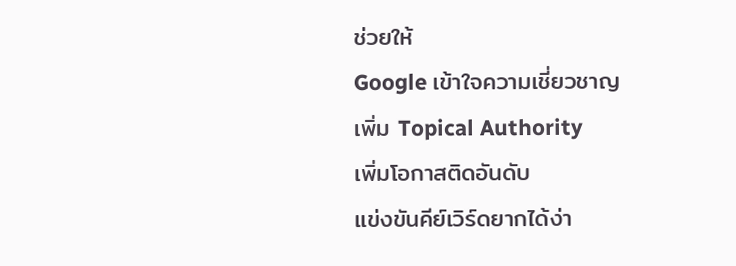ช่วยให้
Google เข้าใจความเชี่ยวชาญ
เพิ่ม Topical Authority
เพิ่มโอกาสติดอันดับ
แข่งขันคีย์เวิร์ดยากได้ง่า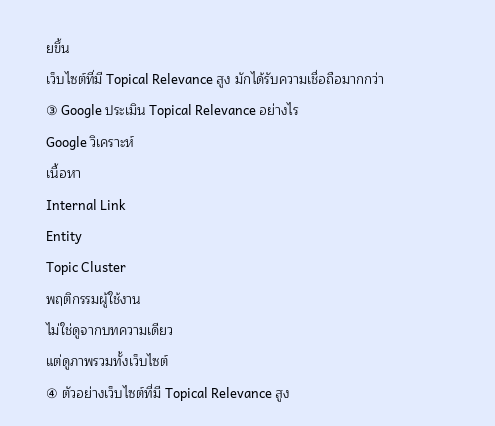ยขึ้น
เว็บไซต์ที่มี Topical Relevance สูง มักได้รับความเชื่อถือมากกว่า
③ Google ประเมิน Topical Relevance อย่างไร
Google วิเคราะห์
เนื้อหา
Internal Link
Entity
Topic Cluster
พฤติกรรมผู้ใช้งาน
ไม่ใช่ดูจากบทความเดียว
แต่ดูภาพรวมทั้งเว็บไซต์
④ ตัวอย่างเว็บไซต์ที่มี Topical Relevance สูง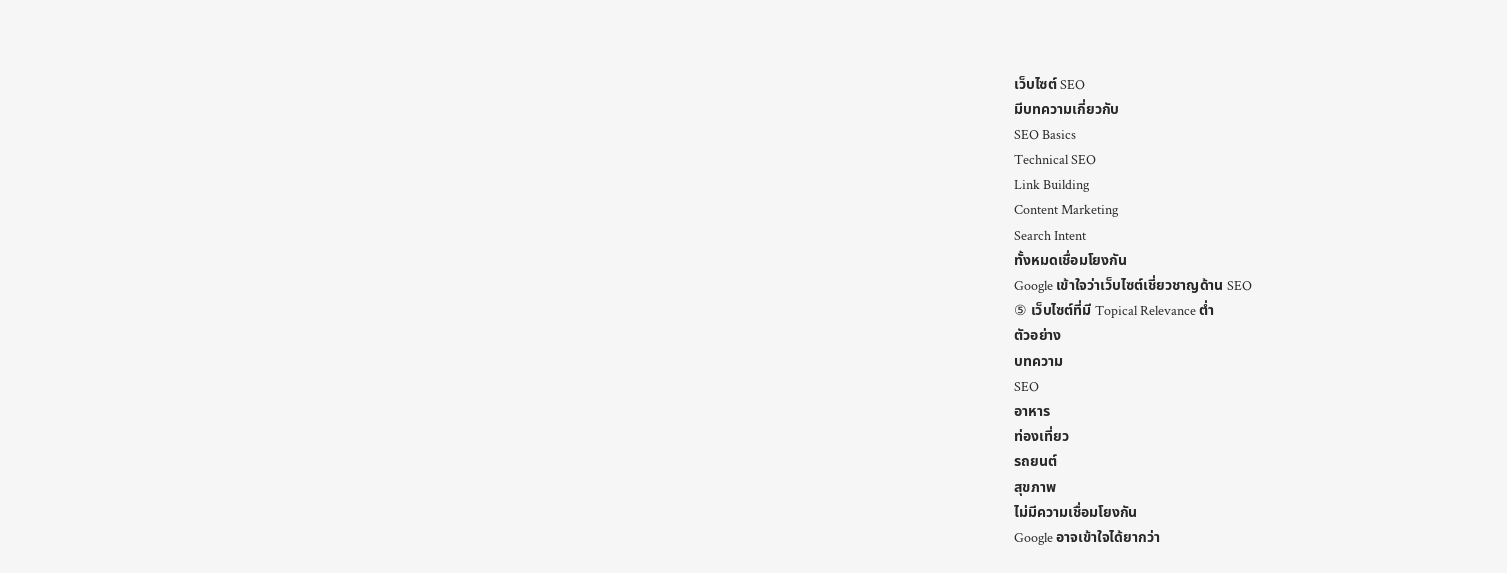เว็บไซต์ SEO
มีบทความเกี่ยวกับ
SEO Basics
Technical SEO
Link Building
Content Marketing
Search Intent
ทั้งหมดเชื่อมโยงกัน
Google เข้าใจว่าเว็บไซต์เชี่ยวชาญด้าน SEO
⑤ เว็บไซต์ที่มี Topical Relevance ต่ำ
ตัวอย่าง
บทความ
SEO
อาหาร
ท่องเที่ยว
รถยนต์
สุขภาพ
ไม่มีความเชื่อมโยงกัน
Google อาจเข้าใจได้ยากว่า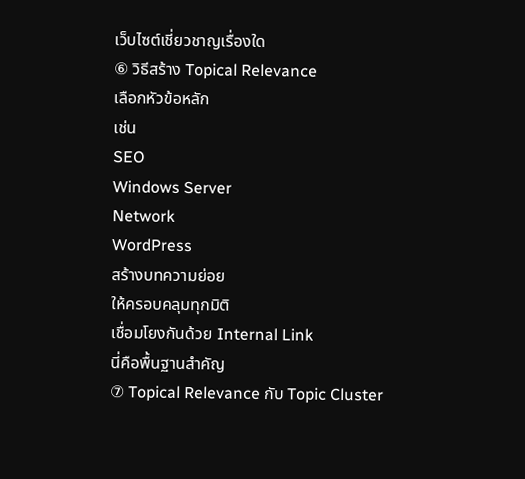เว็บไซต์เชี่ยวชาญเรื่องใด
⑥ วิธีสร้าง Topical Relevance
เลือกหัวข้อหลัก
เช่น
SEO
Windows Server
Network
WordPress
สร้างบทความย่อย
ให้ครอบคลุมทุกมิติ
เชื่อมโยงกันด้วย Internal Link
นี่คือพื้นฐานสำคัญ
⑦ Topical Relevance กับ Topic Cluster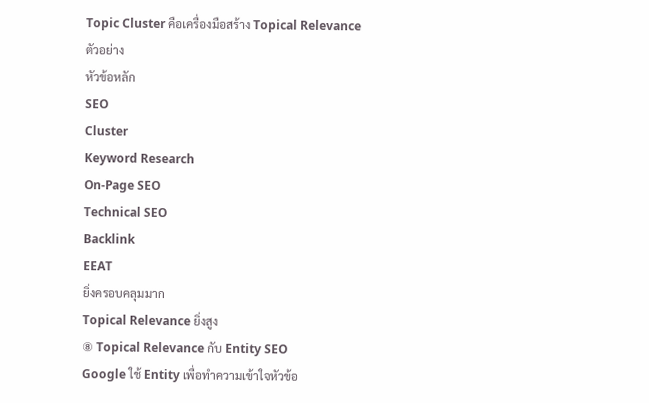Topic Cluster คือเครื่องมือสร้าง Topical Relevance
ตัวอย่าง
หัวข้อหลัก
SEO
Cluster
Keyword Research
On-Page SEO
Technical SEO
Backlink
EEAT
ยิ่งครอบคลุมมาก
Topical Relevance ยิ่งสูง
⑧ Topical Relevance กับ Entity SEO
Google ใช้ Entity เพื่อทำความเข้าใจหัวข้อ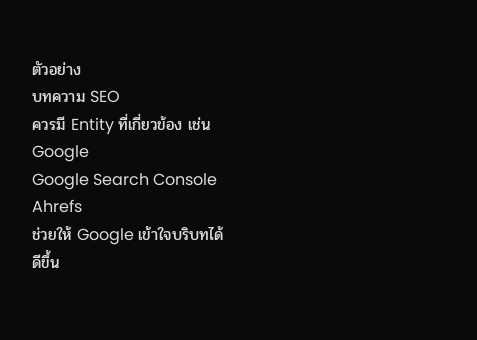ตัวอย่าง
บทความ SEO
ควรมี Entity ที่เกี่ยวข้อง เช่น
Google
Google Search Console
Ahrefs
ช่วยให้ Google เข้าใจบริบทได้ดีขึ้น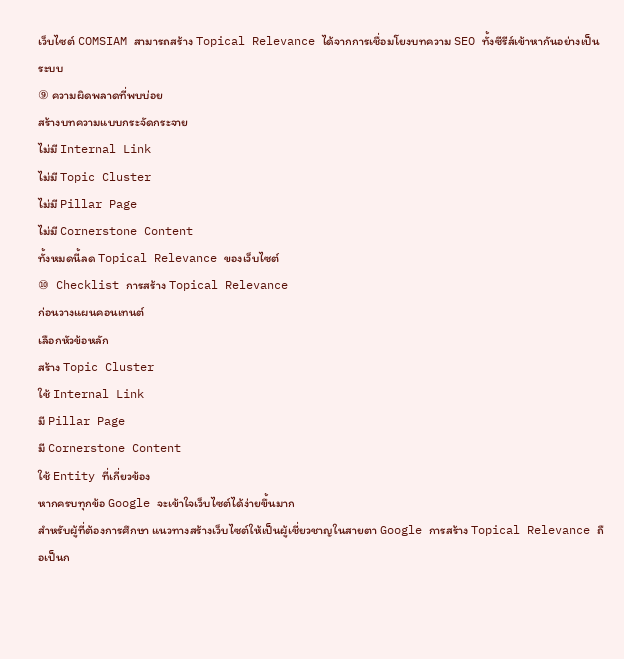เว็บไซต์ COMSIAM สามารถสร้าง Topical Relevance ได้จากการเชื่อมโยงบทความ SEO ทั้งซีรีส์เข้าหากันอย่างเป็นระบบ
⑨ ความผิดพลาดที่พบบ่อย
สร้างบทความแบบกระจัดกระจาย
ไม่มี Internal Link
ไม่มี Topic Cluster
ไม่มี Pillar Page
ไม่มี Cornerstone Content
ทั้งหมดนี้ลด Topical Relevance ของเว็บไซต์
⑩ Checklist การสร้าง Topical Relevance
ก่อนวางแผนคอนเทนต์
เลือกหัวข้อหลัก
สร้าง Topic Cluster
ใช้ Internal Link
มี Pillar Page
มี Cornerstone Content
ใช้ Entity ที่เกี่ยวข้อง
หากครบทุกข้อ Google จะเข้าใจเว็บไซต์ได้ง่ายขึ้นมาก
สำหรับผู้ที่ต้องการศึกษา แนวทางสร้างเว็บไซต์ให้เป็นผู้เชี่ยวชาญในสายตา Google การสร้าง Topical Relevance ถือเป็นก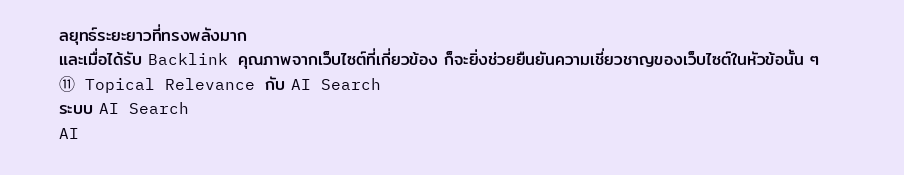ลยุทธ์ระยะยาวที่ทรงพลังมาก
และเมื่อได้รับ Backlink คุณภาพจากเว็บไซต์ที่เกี่ยวข้อง ก็จะยิ่งช่วยยืนยันความเชี่ยวชาญของเว็บไซต์ในหัวข้อนั้น ๆ
⑪ Topical Relevance กับ AI Search
ระบบ AI Search
AI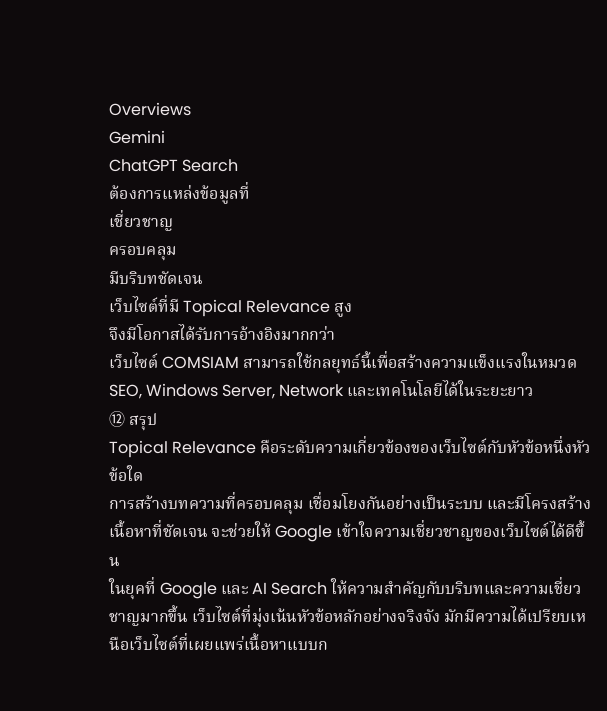Overviews
Gemini
ChatGPT Search
ต้องการแหล่งข้อมูลที่
เชี่ยวชาญ
ครอบคลุม
มีบริบทชัดเจน
เว็บไซต์ที่มี Topical Relevance สูง
จึงมีโอกาสได้รับการอ้างอิงมากกว่า
เว็บไซต์ COMSIAM สามารถใช้กลยุทธ์นี้เพื่อสร้างความแข็งแรงในหมวด SEO, Windows Server, Network และเทคโนโลยีได้ในระยะยาว
⑫ สรุป
Topical Relevance คือระดับความเกี่ยวข้องของเว็บไซต์กับหัวข้อหนึ่งหัวข้อใด
การสร้างบทความที่ครอบคลุม เชื่อมโยงกันอย่างเป็นระบบ และมีโครงสร้างเนื้อหาที่ชัดเจน จะช่วยให้ Google เข้าใจความเชี่ยวชาญของเว็บไซต์ได้ดีขึ้น
ในยุคที่ Google และ AI Search ให้ความสำคัญกับบริบทและความเชี่ยวชาญมากขึ้น เว็บไซต์ที่มุ่งเน้นหัวข้อหลักอย่างจริงจัง มักมีความได้เปรียบเหนือเว็บไซต์ที่เผยแพร่เนื้อหาแบบก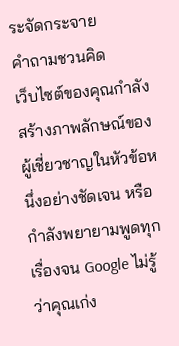ระจัดกระจาย
คำถามชวนคิด
เว็บไซต์ของคุณกำลังสร้างภาพลักษณ์ของผู้เชี่ยวชาญในหัวข้อหนึ่งอย่างชัดเจน หรือกำลังพยายามพูดทุกเรื่องจน Google ไม่รู้ว่าคุณเก่ง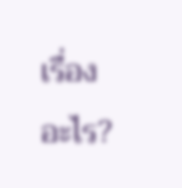เรื่องอะไร?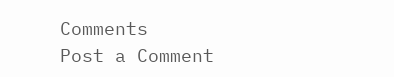Comments
Post a Comment